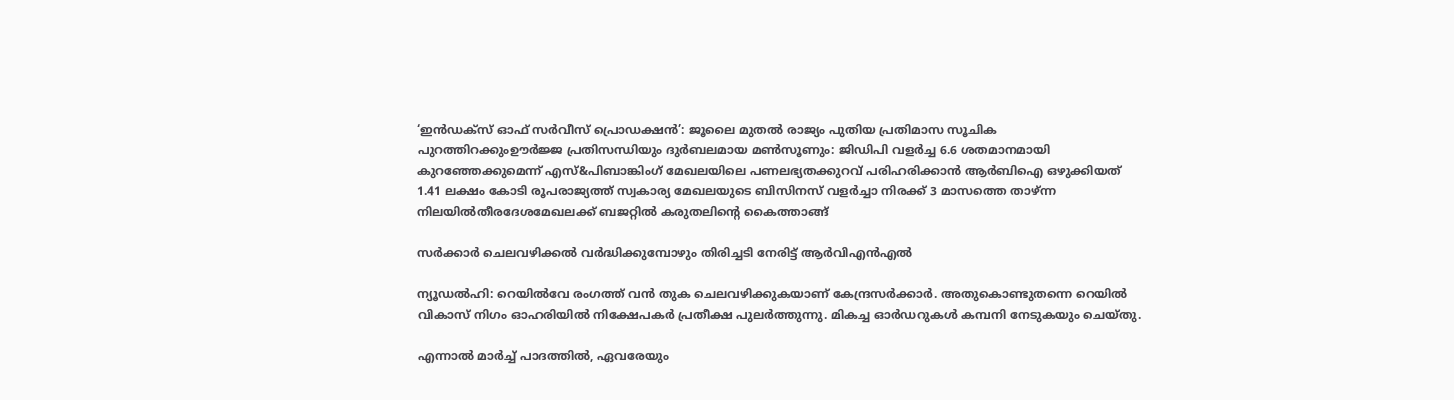‘ഇൻഡക്സ് ഓഫ് സർവീസ് പ്രൊഡക്ഷൻ’: ജൂലൈ മുതൽ രാജ്യം പുതിയ പ്രതിമാസ സൂചിക പുറത്തിറക്കുംഊർജ്ജ പ്രതിസന്ധിയും ദുർബലമായ മൺസൂണും: ജിഡിപി വളർച്ച 6.6 ശതമാനമായി കുറഞ്ഞേക്കുമെന്ന് എസ്&പിബാങ്കിംഗ് മേഖലയിലെ പണലഭ്യതക്കുറവ് പരിഹരിക്കാൻ ആർബിഐ ഒഴുക്കിയത് 1.41 ലക്ഷം കോടി രൂപരാജ്യത്ത് സ്വകാര്യ മേഖലയുടെ ബിസിനസ് വളർച്ചാ നിരക്ക് 3 മാസത്തെ താഴ്ന്ന നിലയിൽതീരദേശമേഖലക്ക് ബജറ്റിൽ കരുതലിന്റെ കൈത്താങ്ങ്

സര്‍ക്കാര്‍ ചെലവഴിക്കല്‍ വര്‍ദ്ധിക്കുമ്പോഴും തിരിച്ചടി നേരിട്ട് ആര്‍വിഎന്‍എല്‍

ന്യൂഡല്‍ഹി: റെയില്‍വേ രംഗത്ത് വന്‍ തുക ചെലവഴിക്കുകയാണ് കേന്ദ്രസര്‍ക്കാര്‍. അതുകൊണ്ടുതന്നെ റെയില്‍ വികാസ് നിഗം ഓഹരിയില്‍ നിക്ഷേപകര്‍ പ്രതീക്ഷ പുലര്‍ത്തുന്നു. മികച്ച ഓര്‍ഡറുകള്‍ കമ്പനി നേടുകയും ചെയ്തു.

എന്നാല്‍ മാര്‍ച്ച് പാദത്തില്‍, ഏവരേയും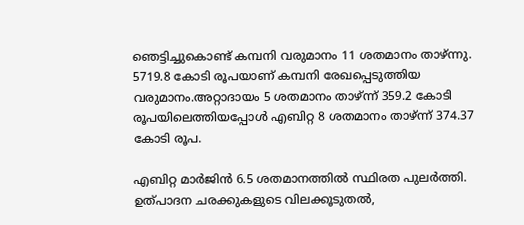ഞെട്ടിച്ചുകൊണ്ട് കമ്പനി വരുമാനം 11 ശതമാനം താഴ്ന്നു. 5719.8 കോടി രൂപയാണ് കമ്പനി രേഖപ്പെടുത്തിയ വരുമാനം.അറ്റാദായം 5 ശതമാനം താഴ്ന്ന് 359.2 കോടി രൂപയിലെത്തിയപ്പോള്‍ എബിറ്റ 8 ശതമാനം താഴ്ന്ന് 374.37 കോടി രൂപ.

എബിറ്റ മാര്‍ജിന്‍ 6.5 ശതമാനത്തില്‍ സ്ഥിരത പുലര്‍ത്തി. ഉത്പാദന ചരക്കുകളുടെ വിലക്കൂടുതല്‍,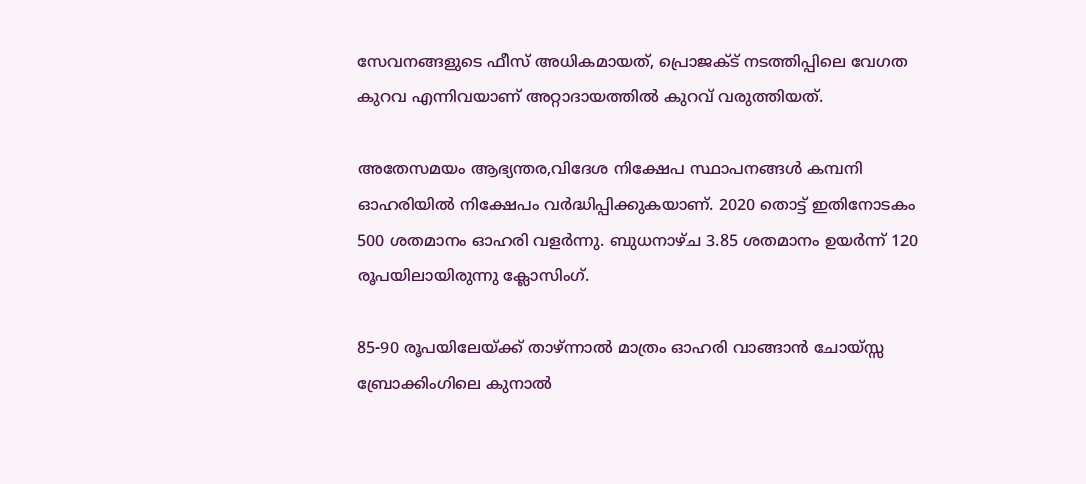സേവനങ്ങളുടെ ഫീസ് അധികമായത്, പ്രൊജക്ട് നടത്തിപ്പിലെ വേഗത കുറവ എന്നിവയാണ് അറ്റാദായത്തില്‍ കുറവ് വരുത്തിയത്.

അതേസമയം ആഭ്യന്തര,വിദേശ നിക്ഷേപ സ്ഥാപനങ്ങള്‍ കമ്പനി ഓഹരിയില്‍ നിക്ഷേപം വര്‍ദ്ധിപ്പിക്കുകയാണ്. 2020 തൊട്ട് ഇതിനോടകം 500 ശതമാനം ഓഹരി വളര്‍ന്നു. ബുധനാഴ്ച 3.85 ശതമാനം ഉയര്‍ന്ന് 120 രൂപയിലായിരുന്നു ക്ലോസിംഗ്.

85-90 രൂപയിലേയ്ക്ക് താഴ്ന്നാല്‍ മാത്രം ഓഹരി വാങ്ങാന്‍ ചോയ്സ്സ ബ്രോക്കിംഗിലെ കുനാല്‍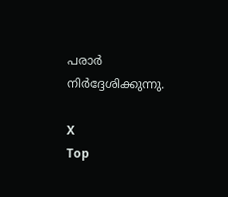പരാര്‍ നിര്‍ദ്ദേശിക്കുന്നു.

X
Top